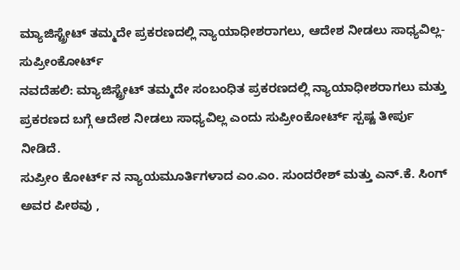ಮ್ಯಾಜಿಸ್ಟ್ರೇಟ್ ತಮ್ಮದೇ ಪ್ರಕರಣದಲ್ಲಿ ನ್ಯಾಯಾಧೀಶರಾಗಲು, ಆದೇಶ ನೀಡಲು ಸಾಧ್ಯವಿಲ್ಲ- ಸುಪ್ರೀಂಕೋರ್ಟ್
ನವದೆಹಲಿ: ಮ್ಯಾಜಿಸ್ಟ್ರೇಟ್ ತಮ್ಮದೇ ಸಂಬಂಧಿತ ಪ್ರಕರಣದಲ್ಲಿ ನ್ಯಾಯಾಧೀಶರಾಗಲು ಮತ್ತು ಪ್ರಕರಣದ ಬಗ್ಗೆ ಆದೇಶ ನೀಡಲು ಸಾಧ್ಯವಿಲ್ಲ ಎಂದು ಸುಪ್ರೀಂಕೋರ್ಟ್ ಸ್ಪಷ್ಟ ತೀರ್ಪು ನೀಡಿದೆ.
ಸುಪ್ರೀಂ ಕೋರ್ಟ್ ನ ನ್ಯಾಯಮೂರ್ತಿಗಳಾದ ಎಂ.ಎಂ. ಸುಂದರೇಶ್ ಮತ್ತು ಎನ್.ಕೆ. ಸಿಂಗ್ ಅವರ ಪೀಠವು ,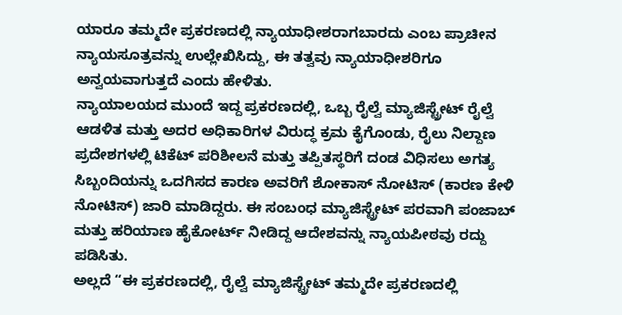ಯಾರೂ ತಮ್ಮದೇ ಪ್ರಕರಣದಲ್ಲಿ ನ್ಯಾಯಾಧೀಶರಾಗಬಾರದು ಎಂಬ ಪ್ರಾಚೀನ ನ್ಯಾಯಸೂತ್ರವನ್ನು ಉಲ್ಲೇಖಿಸಿದ್ದು, ಈ ತತ್ವವು ನ್ಯಾಯಾಧೀಶರಿಗೂ ಅನ್ವಯವಾಗುತ್ತದೆ ಎಂದು ಹೇಳಿತು.
ನ್ಯಾಯಾಲಯದ ಮುಂದೆ ಇದ್ದ ಪ್ರಕರಣದಲ್ಲಿ, ಒಬ್ಬ ರೈಲ್ವೆ ಮ್ಯಾಜಿಸ್ಟ್ರೇಟ್ ರೈಲ್ವೆ ಆಡಳಿತ ಮತ್ತು ಅದರ ಅಧಿಕಾರಿಗಳ ವಿರುದ್ಧ ಕ್ರಮ ಕೈಗೊಂಡು, ರೈಲು ನಿಲ್ದಾಣ ಪ್ರದೇಶಗಳಲ್ಲಿ ಟಿಕೆಟ್ ಪರಿಶೀಲನೆ ಮತ್ತು ತಪ್ಪಿತಸ್ಥರಿಗೆ ದಂಡ ವಿಧಿಸಲು ಅಗತ್ಯ ಸಿಬ್ಬಂದಿಯನ್ನು ಒದಗಿಸದ ಕಾರಣ ಅವರಿಗೆ ಶೋಕಾಸ್ ನೋಟಿಸ್ (ಕಾರಣ ಕೇಳಿ ನೋಟಿಸ್) ಜಾರಿ ಮಾಡಿದ್ದರು. ಈ ಸಂಬಂಧ ಮ್ಯಾಜಿಸ್ಟ್ರೇಟ್ ಪರವಾಗಿ ಪಂಜಾಬ್ ಮತ್ತು ಹರಿಯಾಣ ಹೈಕೋರ್ಟ್ ನೀಡಿದ್ದ ಆದೇಶವನ್ನು ನ್ಯಾಯಪೀಠವು ರದ್ದು ಪಡಿಸಿತು.
ಅಲ್ಲದೆ “ಈ ಪ್ರಕರಣದಲ್ಲಿ, ರೈಲ್ವೆ ಮ್ಯಾಜಿಸ್ಟ್ರೇಟ್ ತಮ್ಮದೇ ಪ್ರಕರಣದಲ್ಲಿ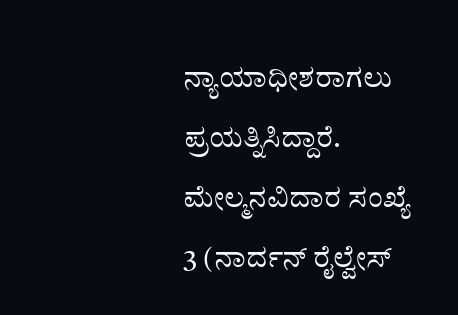ನ್ಯಾಯಾಧೀಶರಾಗಲು ಪ್ರಯತ್ನಿಸಿದ್ದಾರೆ. ಮೇಲ್ಮನವಿದಾರ ಸಂಖ್ಯೆ 3 (ನಾರ್ದನ್ ರೈಲ್ವೇಸ್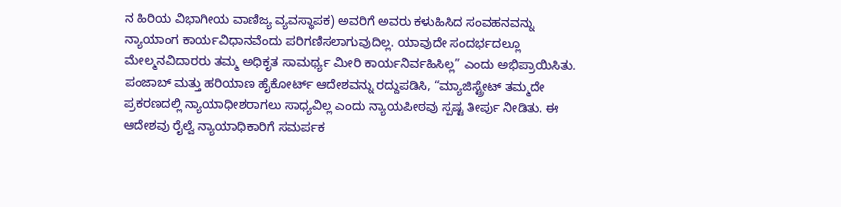ನ ಹಿರಿಯ ವಿಭಾಗೀಯ ವಾಣಿಜ್ಯ ವ್ಯವಸ್ಥಾಪಕ) ಅವರಿಗೆ ಅವರು ಕಳುಹಿಸಿದ ಸಂವಹನವನ್ನು ನ್ಯಾಯಾಂಗ ಕಾರ್ಯವಿಧಾನವೆಂದು ಪರಿಗಣಿಸಲಾಗುವುದಿಲ್ಲ. ಯಾವುದೇ ಸಂದರ್ಭದಲ್ಲೂ ಮೇಲ್ಮನವಿದಾರರು ತಮ್ಮ ಅಧಿಕೃತ ಸಾಮರ್ಥ್ಯ ಮೀರಿ ಕಾರ್ಯನಿರ್ವಹಿಸಿಲ್ಲ” ಎಂದು ಅಭಿಪ್ರಾಯಿಸಿತು.
ಪಂಜಾಬ್ ಮತ್ತು ಹರಿಯಾಣ ಹೈಕೋರ್ಟ್ ಆದೇಶವನ್ನು ರದ್ದುಪಡಿಸಿ, “ಮ್ಯಾಜಿಸ್ಟ್ರೇಟ್ ತಮ್ಮದೇ ಪ್ರಕರಣದಲ್ಲಿ ನ್ಯಾಯಾಧೀಶರಾಗಲು ಸಾಧ್ಯವಿಲ್ಲ ಎಂದು ನ್ಯಾಯಪೀಠವು ಸ್ಪಷ್ಟ ತೀರ್ಪು ನೀಡಿತು. ಈ ಆದೇಶವು ರೈಲ್ವೆ ನ್ಯಾಯಾಧಿಕಾರಿಗೆ ಸಮರ್ಪಕ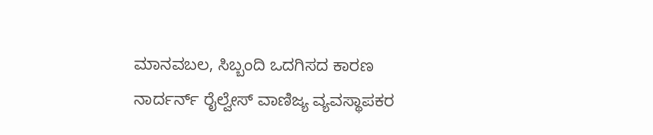ಮಾನವಬಲ, ಸಿಬ್ಬಂದಿ ಒದಗಿಸದ ಕಾರಣ ನಾರ್ದರ್ನ್ ರೈಲ್ವೇಸ್ ವಾಣಿಜ್ಯ ವ್ಯವಸ್ಥಾಪಕರ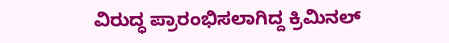ವಿರುದ್ಧ ಪ್ರಾರಂಭಿಸಲಾಗಿದ್ದ ಕ್ರಿಮಿನಲ್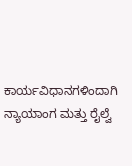ಕಾರ್ಯವಿಧಾನಗಳಿಂದಾಗಿ ನ್ಯಾಯಾಂಗ ಮತ್ತು ರೈಲ್ವೆ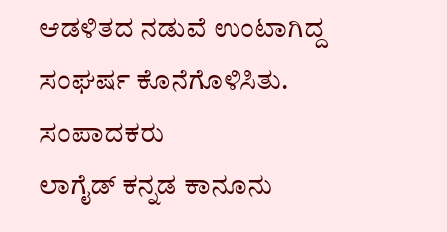ಆಡಳಿತದ ನಡುವೆ ಉಂಟಾಗಿದ್ದ ಸಂಘರ್ಷ ಕೊನೆಗೊಳಿಸಿತು.
ಸಂಪಾದಕರು
ಲಾಗೈಡ್ ಕನ್ನಡ ಕಾನೂನು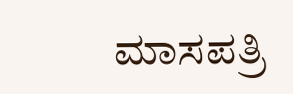ಮಾಸಪತ್ರಿ